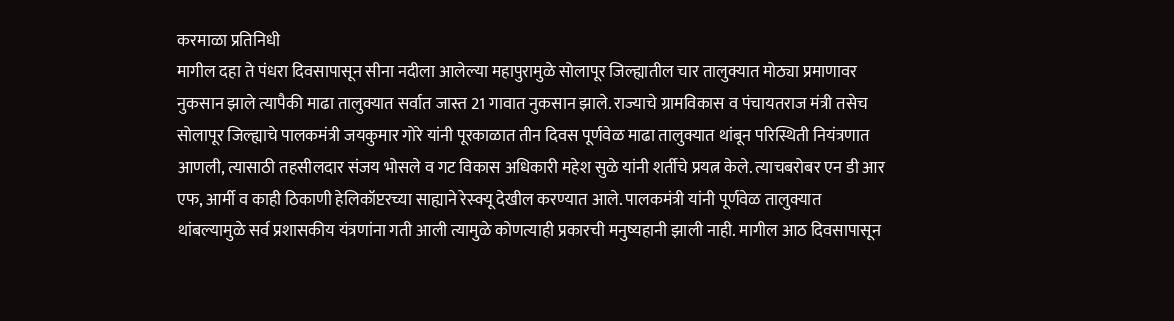करमाळा प्रतिनिधी
मागील दहा ते पंधरा दिवसापासून सीना नदीला आलेल्या महापुरामुळे सोलापूर जिल्ह्यातील चार तालुक्यात मोठ्या प्रमाणावर नुकसान झाले त्यापैकी माढा तालुक्यात सर्वात जास्त 21 गावात नुकसान झाले. राज्याचे ग्रामविकास व पंचायतराज मंत्री तसेच सोलापूर जिल्ह्याचे पालकमंत्री जयकुमार गोरे यांनी पूरकाळात तीन दिवस पूर्णवेळ माढा तालुक्यात थांबून परिस्थिती नियंत्रणात आणली, त्यासाठी तहसीलदार संजय भोसले व गट विकास अधिकारी महेश सुळे यांनी शर्तीचे प्रयत्न केले. त्याचबरोबर एन डी आर एफ, आर्मी व काही ठिकाणी हेलिकॉप्टरच्या साह्याने रेस्क्यू देखील करण्यात आले. पालकमंत्री यांनी पूर्णवेळ तालुक्यात थांबल्यामुळे सर्व प्रशासकीय यंत्रणांना गती आली त्यामुळे कोणत्याही प्रकारची मनुष्यहानी झाली नाही. मागील आठ दिवसापासून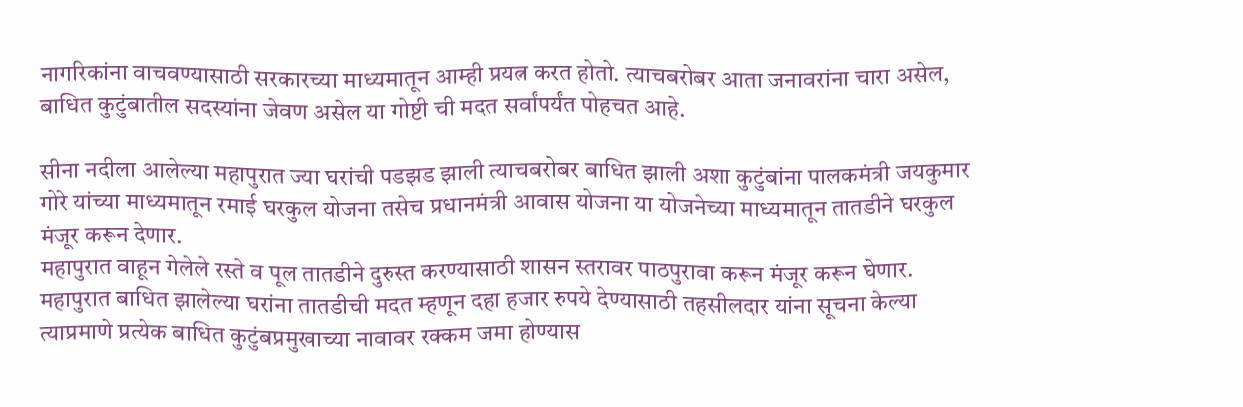नागरिकांना वाचवण्यासाठी सरकारच्या माध्यमातून आम्ही प्रयत्न करत होतो. त्याचबरोबर आता जनावरांना चारा असेल, बाधित कुटुंबातील सदस्यांना जेवण असेल या गोष्टी ची मदत सर्वांपर्यंत पोहचत आहे.

सीना नदीला आलेल्या महापुरात ज्या घरांची पडझड झाली त्याचबरोबर बाधित झाली अशा कुटुंबांना पालकमंत्री जयकुमार गोरे यांच्या माध्यमातून रमाई घरकुल योजना तसेच प्रधानमंत्री आवास योजना या योजनेच्या माध्यमातून तातडीने घरकुल मंजूर करून देणार.
महापुरात वाहून गेलेले रस्ते व पूल तातडीने दुरुस्त करण्यासाठी शासन स्तरावर पाठपुरावा करून मंजूर करून घेणार.
महापुरात बाधित झालेल्या घरांना तातडीची मदत म्हणून दहा हजार रुपये देण्यासाठी तहसीलदार यांना सूचना केल्या त्याप्रमाणे प्रत्येक बाधित कुटुंबप्रमुखाच्या नावावर रक्कम जमा होण्यास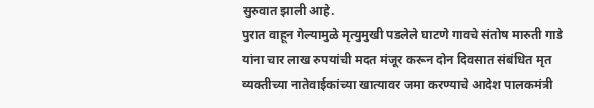सुरुवात झाली आहे.
पुरात वाहून गेल्यामुळे मृत्युमुखी पडलेले घाटणे गावचे संतोष मारुती गाडे यांना चार लाख रुपयांची मदत मंजूर करून दोन दिवसात संबंधित मृत व्यक्तीच्या नातेवाईकांच्या खात्यावर जमा करण्याचे आदेश पालकमंत्री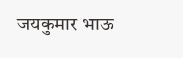जयकुमार भाऊ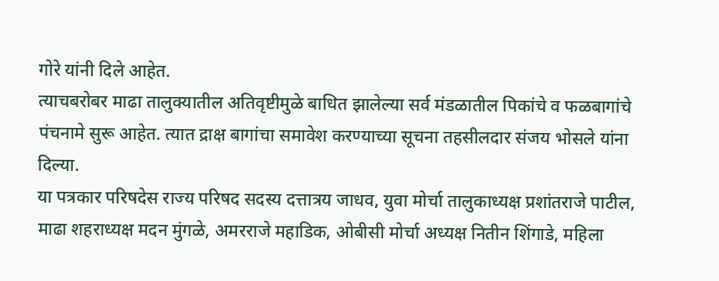गोरे यांनी दिले आहेत.
त्याचबरोबर माढा तालुक्यातील अतिवृष्टीमुळे बाधित झालेल्या सर्व मंडळातील पिकांचे व फळबागांचे पंचनामे सुरू आहेत. त्यात द्राक्ष बागांचा समावेश करण्याच्या सूचना तहसीलदार संजय भोसले यांना दिल्या.
या पत्रकार परिषदेस राज्य परिषद सदस्य दत्तात्रय जाधव, युवा मोर्चा तालुकाध्यक्ष प्रशांतराजे पाटील, माढा शहराध्यक्ष मदन मुंगळे, अमरराजे महाडिक, ओबीसी मोर्चा अध्यक्ष नितीन शिंगाडे, महिला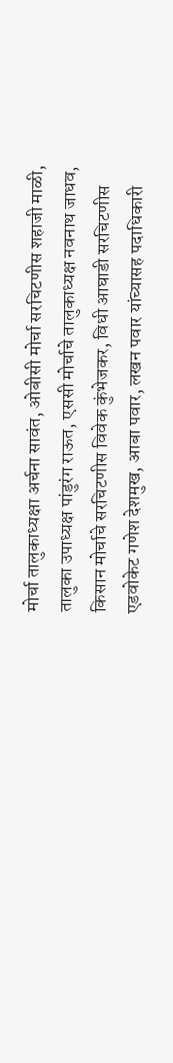मोर्चा तालुकाध्यक्षा अर्चना सावंत, ओबीसी मोर्चा सरचिटणीस शहाजी माळी, तालुका उपाध्यक्ष पांडुरंग राऊत, एससी मोर्चाचे तालुकाध्यक्ष नवनाथ जाधव, किसान मोर्चाचे सरचिटणीस विवेक कुंभेजकर, विधी आघाडी सरचिटणीस एडवोकेट गणेश देशमुख, आबा पवार, लखन पवार यांच्यासह पदाधिकारी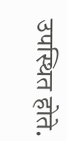उपस्थित होते.